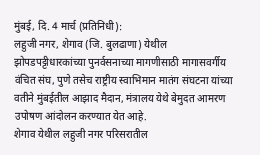मुंबई, दि. 4 मार्च (प्रतिनिधी):
लहुजी नगर, शेगाव (जि. बुलढाणा) येथील झोपडपट्टीधारकांच्या पुनर्वसनाच्या मागणीसाठी मागासवर्गीय वंचित संघ, पुणे तसेच राष्ट्रीय स्वाभिमान मातंग संघटना यांच्या वतीने मुंबईतील आझाद मैदान, मंत्रालय येथे बेमुदत आमरण उपोषण आंदोलन करण्यात येत आहे.
शेगाव येथील लहुजी नगर परिसरातील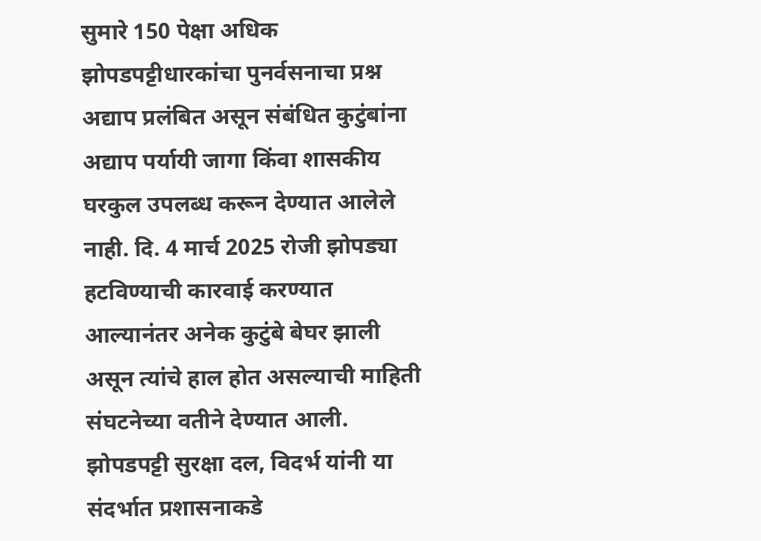सुमारे 150 पेक्षा अधिक झोपडपट्टीधारकांचा पुनर्वसनाचा प्रश्न अद्याप प्रलंबित असून संबंधित कुटुंबांना अद्याप पर्यायी जागा किंवा शासकीय घरकुल उपलब्ध करून देण्यात आलेले नाही. दि. 4 मार्च 2025 रोजी झोपड्या हटविण्याची कारवाई करण्यात आल्यानंतर अनेक कुटुंबे बेघर झाली असून त्यांचे हाल होत असल्याची माहिती संघटनेच्या वतीने देण्यात आली.
झोपडपट्टी सुरक्षा दल, विदर्भ यांनी या संदर्भात प्रशासनाकडे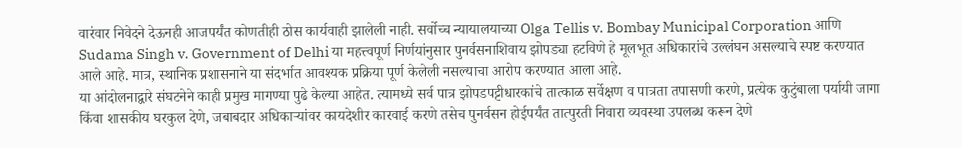वारंवार निवेदने देऊनही आजपर्यंत कोणतीही ठोस कार्यवाही झालेली नाही. सर्वोच्च न्यायालयाच्या Olga Tellis v. Bombay Municipal Corporation आणि Sudama Singh v. Government of Delhi या महत्त्वपूर्ण निर्णयांनुसार पुनर्वसनाशिवाय झोपड्या हटविणे हे मूलभूत अधिकारांचे उल्लंघन असल्याचे स्पष्ट करण्यात आले आहे. मात्र, स्थानिक प्रशासनाने या संदर्भात आवश्यक प्रक्रिया पूर्ण केलेली नसल्याचा आरोप करण्यात आला आहे.
या आंदोलनाद्वारे संघटनेने काही प्रमुख मागण्या पुढे केल्या आहेत. त्यामध्ये सर्व पात्र झोपडपट्टीधारकांचे तात्काळ सर्वेक्षण व पात्रता तपासणी करणे, प्रत्येक कुटुंबाला पर्यायी जागा किंवा शासकीय घरकुल देणे, जबाबदार अधिकाऱ्यांवर कायदेशीर कारवाई करणे तसेच पुनर्वसन होईपर्यंत तात्पुरती निवारा व्यवस्था उपलब्ध करून देणे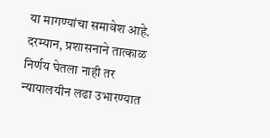या मागण्यांचा समावेश आहे.
दरम्यान, प्रशासनाने तात्काळ निर्णय घेतला नाही तर न्यायालयीन लढा उभारण्यात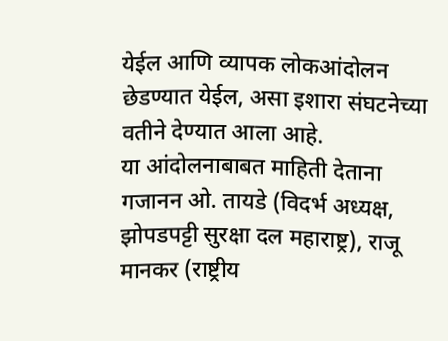येईल आणि व्यापक लोकआंदोलन छेडण्यात येईल, असा इशारा संघटनेच्या वतीने देण्यात आला आहे.
या आंदोलनाबाबत माहिती देताना गजानन ओ. तायडे (विदर्भ अध्यक्ष, झोपडपट्टी सुरक्षा दल महाराष्ट्र), राजू मानकर (राष्ट्रीय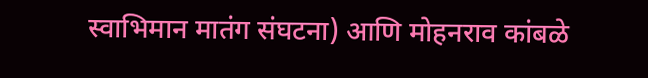स्वाभिमान मातंग संघटना) आणि मोहनराव कांबळे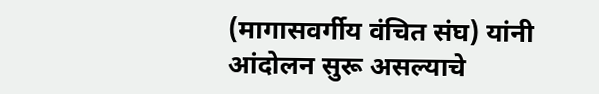(मागासवर्गीय वंचित संघ) यांनी आंदोलन सुरू असल्याचे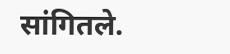सांगितले.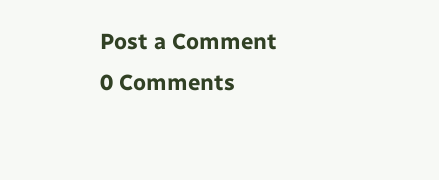Post a Comment
0 Comments